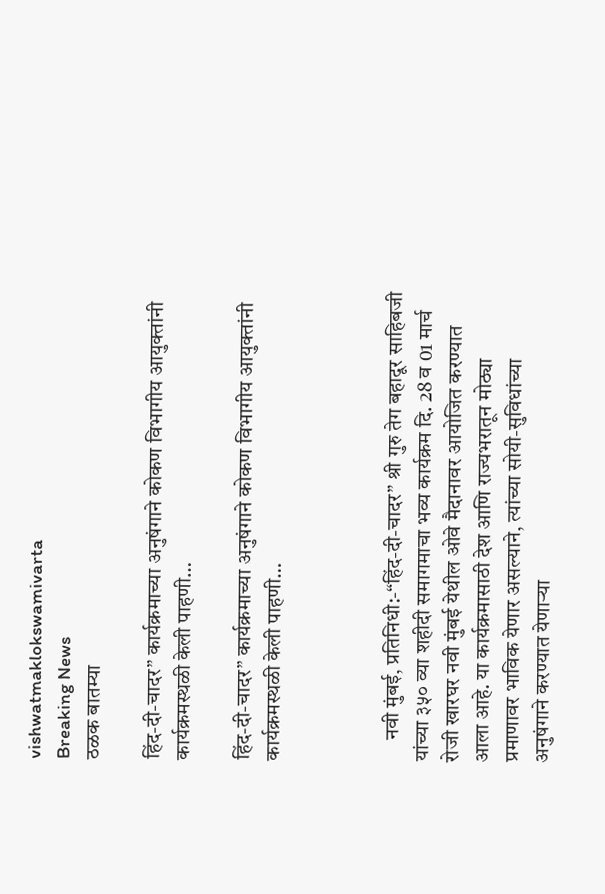vishwatmaklokswamivarta
Breaking News
ठळक बातम्या

हिंद-दी-चादर” कार्यक्रमाच्या अनुषंगाने कोकण विभागीय आयुक्तांनी कार्यक्रमस्थळी केली पाहणी…

हिंद-दी-चादर” कार्यक्रमाच्या अनुषंगाने कोकण विभागीय आयुक्तांनी कार्यक्रमस्थळी केली पाहणी…



     नवी मुंबई, प्रतिनिधी:-“हिंद-दी-चादर” श्री गुरु तेग बहादूर साहिबजी यांच्या ३५० व्या शहीदी समागमाचा भव्य कार्यक्रम दि. 28 व 01 मार्च रोजी खारघर नवी मुंबई येथील ओवे मैदानावर आयोजित करण्यात आला आहे. या कार्यक्रमासाठी देश आणि राज्यभरातून मोठ्या प्रमाणावर भाविक येणार असल्याने, त्यांच्या सोयी-सुविधांच्या अनुषंगाने करण्यात येणाऱ्या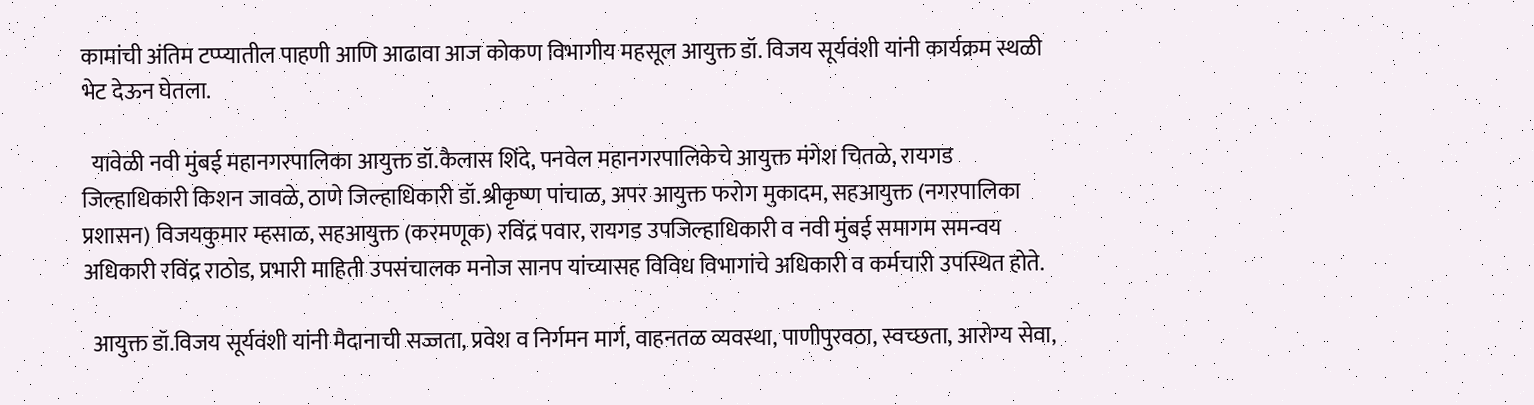कामांची अंतिम टप्प्यातील पाहणी आणि आढावा आज कोकण विभागीय महसूल आयुक्त डॉ. विजय सूर्यवंशी यांनी कार्यक्रम स्थळी भेट देऊन घेतला.

  यावेळी नवी मुंबई महानगरपालिका आयुक्त डॉ.कैलास शिंदे, पनवेल महानगरपालिकेचे आयुक्त मंगेश चितळे, रायगड जिल्हाधिकारी किशन जावळे, ठाणे जिल्हाधिकारी डॉ.श्रीकृष्ण पांचाळ, अपर आयुक्त फरोग मुकादम, सहआयुक्त (नगरपालिका प्रशासन) विजयकुमार म्हसाळ, सहआयुक्त (करमणूक) रविंद्र पवार, रायगड उपजिल्हाधिकारी व नवी मुंबई समागम समन्वय अधिकारी रविंद्र राठोड, प्रभारी माहिती उपसंचालक मनोज सानप यांच्यासह विविध विभागांचे अधिकारी व कर्मचारी उपस्थित होते.

  आयुक्त डॉ.विजय सूर्यवंशी यांनी मैदानाची सज्जता, प्रवेश व निर्गमन मार्ग, वाहनतळ व्यवस्था, पाणीपुरवठा, स्वच्छता, आरोग्य सेवा,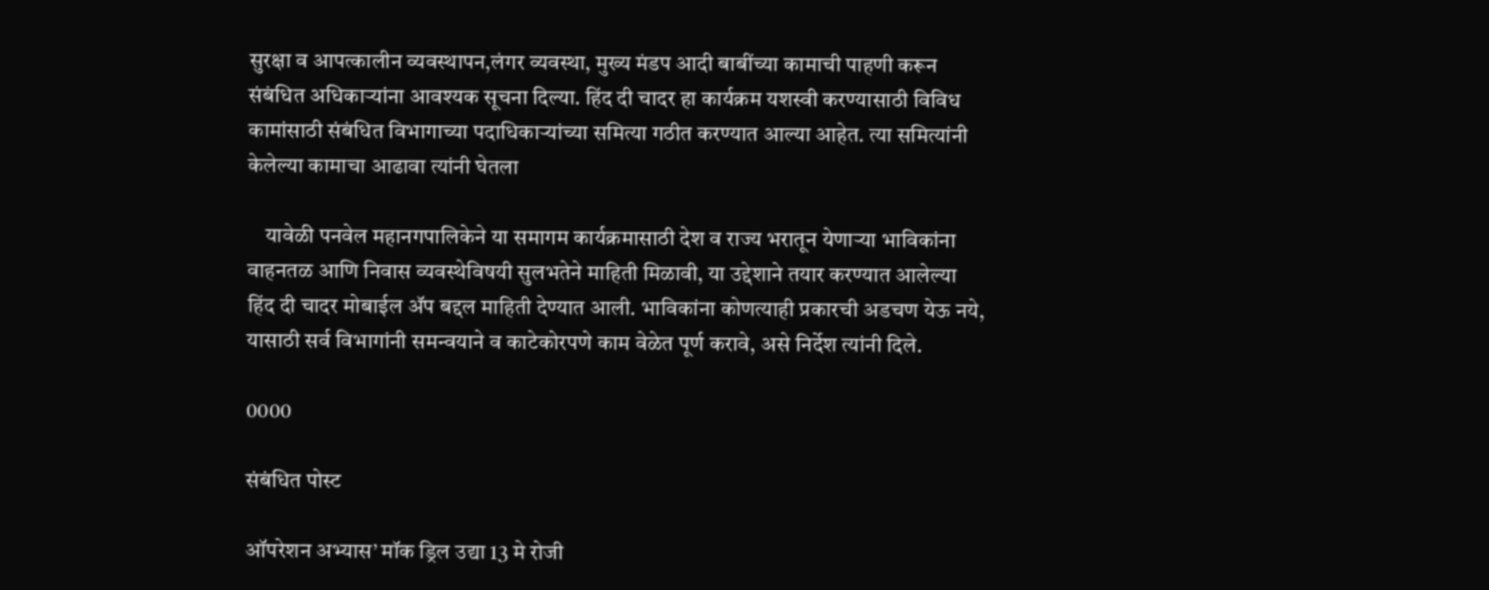सुरक्षा व आपत्कालीन व्यवस्थापन,लंगर व्यवस्था, मुख्य मंडप आदी बाबींच्या कामाची पाहणी करून संबंधित अधिकाऱ्यांना आवश्यक सूचना दिल्या. हिंद दी चादर हा कार्यक्रम यशस्वी करण्यासाठी विविध कामांसाठी संबंधित विभागाच्या पदाधिकाऱ्यांच्या समित्या गठीत करण्यात आल्या आहेत. त्या समित्यांनी केलेल्या कामाचा आढावा त्यांनी घेतला

    यावेळी पनवेल महानगपालिकेने या समागम कार्यक्रमासाठी देश व राज्य भरातून येणाऱ्या भाविकांना वाहनतळ आणि निवास व्यवस्थेविषयी सुलभतेने माहिती मिळावी, या उद्देशाने तयार करण्यात आलेल्या हिंद दी चादर मोबाईल ॲप बद्दल माहिती देण्यात आली. भाविकांना कोणत्याही प्रकारची अडचण येऊ नये, यासाठी सर्व विभागांनी समन्वयाने व काटेकोरपणे काम वेळेत पूर्ण करावे, असे निर्देश त्यांनी दिले.

0000

संबंधित पोस्ट

ऑपरेशन अभ्यास’ मॉक ड्रिल उद्या 13 मे रोजी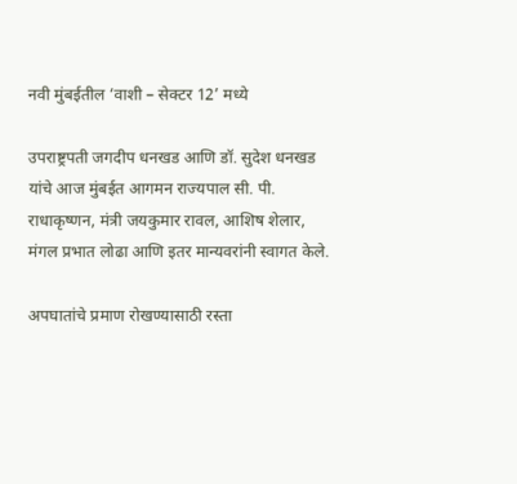नवी मुंबईतील ‘वाशी – सेक्टर 12’ मध्ये

उपराष्ट्रपती जगदीप धनखड आणि डॉ. सुदेश धनखड यांचे आज मुंबईत आगमन राज्यपाल सी. पी. राधाकृष्णन, मंत्री जयकुमार रावल, आशिष शेलार, मंगल प्रभात लोढा आणि इतर मान्यवरांनी स्वागत केले.

अपघातांचे प्रमाण रोखण्यासाठी रस्ता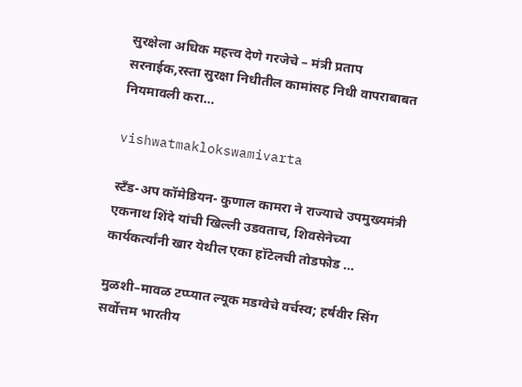सुरक्षेला अधिक महत्त्व देणे गरजेचे – मंत्री प्रताप सरनाईक,रस्ता सुरक्षा निधीतील कामांसह निधी वापराबाबत नियमावली करा…

vishwatmaklokswamivarta

स्टँड-अप कॉमेडियन- कुणाल कामरा ने राज्याचे उपमुख्यमंत्री एकनाथ शिंदे यांची खिल्ली उडवताच, शिवसेनेच्या कार्यकर्त्यांनी खार येथील एका हॉटेलची तोडफोड …

मुळशी–मावळ टप्प्यात ल्यूक मडग्वेचे वर्चस्व; हर्षवीर सिंग सर्वोत्तम भारतीय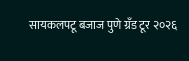सायकलपटू बजाज पुणे ग्रँड टूर २०२६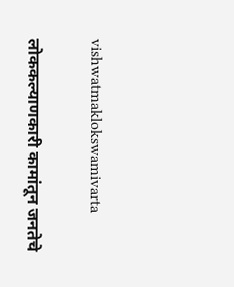vishwatmaklokswamivarta

लोककल्याणकारी कामांतून जनतेचे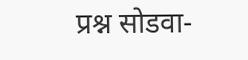प्रश्न सोडवा-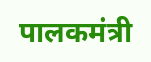पालकमंत्री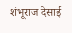शंभूराज देसाई